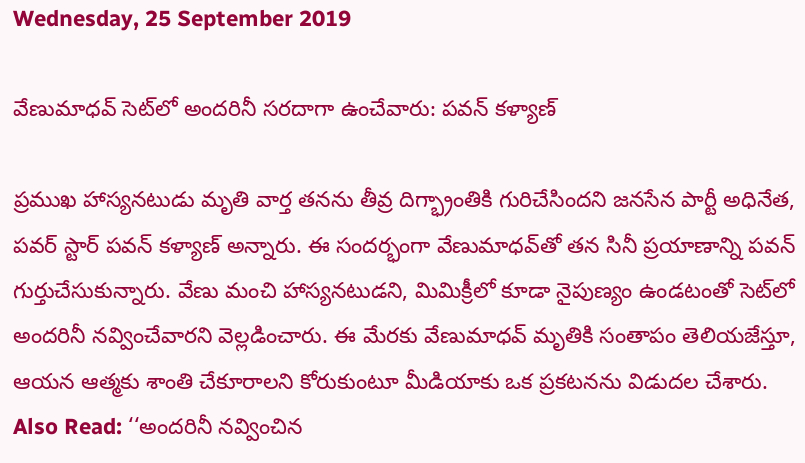Wednesday, 25 September 2019

వేణుమాధవ్ సెట్‌లో అందరినీ సరదాగా ఉంచేవారు: పవన్ కళ్యాణ్

ప్రముఖ హాస్యనటుడు మృతి వార్త తనను తీవ్ర దిగ్భ్రాంతికి గురిచేసిందని జనసేన పార్టీ అధినేత, పవర్ స్టార్ పవన్ కళ్యాణ్ అన్నారు. ఈ సందర్భంగా వేణుమాధవ్‌తో తన సినీ ప్రయాణాన్ని పవన్ గుర్తుచేసుకున్నారు. వేణు మంచి హాస్యనటుడని, మిమిక్రీలో కూడా నైపుణ్యం ఉండటంతో సెట్‌లో అందరినీ నవ్వించేవారని వెల్లడించారు. ఈ మేరకు వేణుమాధవ్ మృతికి సంతాపం తెలియజేస్తూ, ఆయన ఆత్మకు శాంతి చేకూరాలని కోరుకుంటూ మీడియాకు ఒక ప్రకటనను విడుదల చేశారు. Also Read: ‘‘అందరినీ నవ్వించిన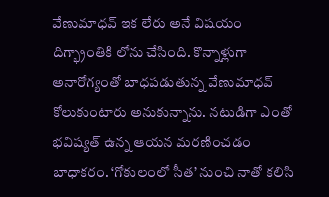వేణుమాధవ్‌ ఇక లేరు అనే విషయం దిగ్భ్రాంతికి లోను చేసింది. కొన్నాళ్లుగా అనారోగ్యంతో బాధపడుతున్న వేణుమాధవ్‌ కోలుకుంటారు అనుకున్నాను. నటుడిగా ఎంతో భవిష్యత్‌ ఉన్న ఆయన మరణించడం బాధాకరం. ‘గోకులంలో సీత’ నుంచి నాతో కలిసి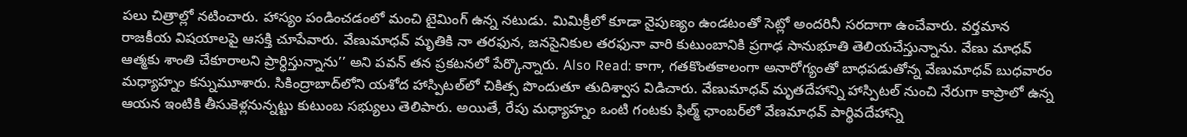పలు చిత్రాల్లో నటించారు. హాస్యం పండించడంలో మంచి టైమింగ్‌ ఉన్న నటుడు. మిమిక్రీలో కూడా నైపుణ్యం ఉండటంతో సెట్లో అందరినీ సరదాగా ఉంచేవారు. వర్తమాన రాజకీయ విషయాలపై ఆసక్తి చూపేవారు. వేణుమాధవ్‌ మృతికి నా తరఫున, జనసైనికుల తరఫునా వారి కుటుంబానికి ప్రగాఢ సానుభూతి తెలియచేస్తున్నాను. వేణు మాధవ్‌ ఆత్మకు శాంతి చేకూరాలని ప్రార్ధిస్తున్నాను’’ అని పవన్ తన ప్రకటనలో పేర్కొన్నారు. Also Read: కాగా, గతకొంతకాలంగా అనారోగ్యంతో బాధపడుతోన్న వేణుమాధవ్ బుధవారం మధ్యాహ్నం కన్నుమూశారు. సికింద్రాబాద్‌లోని యశోద హాస్పిటల్‌లో చికిత్స పొందుతూ తుదిశ్వాస విడిచారు. వేణుమాధవ్ మృతదేహాన్ని హాస్పిటల్‌ నుంచి నేరుగా కాప్రాలో ఉన్న ఆయన ఇంటికి తీసుకెళ్లనున్నట్టు కుటుంబ సభ్యులు తెలిపారు. అయితే, రేపు మధ్యాహ్నం ఒంటి గంటకు ఫిల్మ్ ఛాంబర్‌లో వేణమాధవ్ పార్థివదేహాన్ని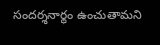సందర్శనార్థం ఉంచుతామని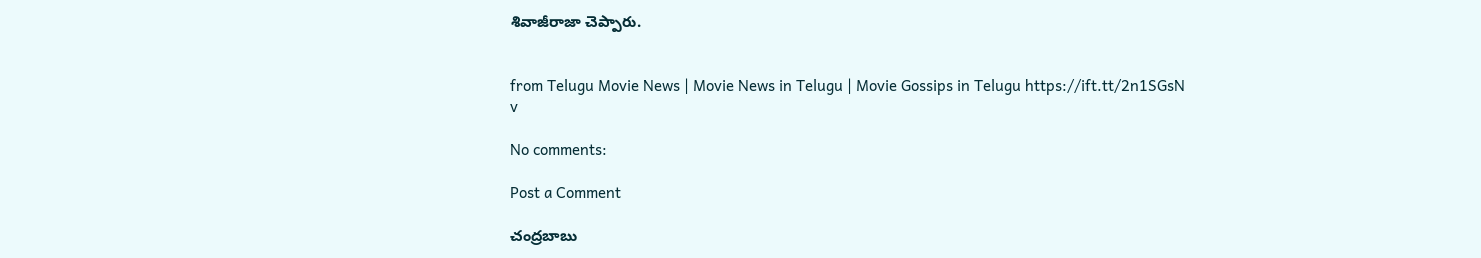శివాజీరాజా చెప్పారు.


from Telugu Movie News | Movie News in Telugu | Movie Gossips in Telugu https://ift.tt/2n1SGsN
v

No comments:

Post a Comment

చంద్రబాబు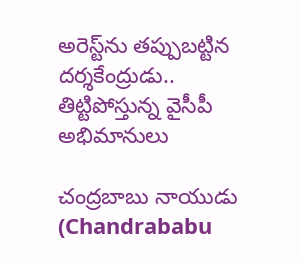అరెస్ట్‌ను తప్పుబట్టిన దర్శకేంద్రుడు.. తిట్టిపోస్తున్న వైసీపీ అభిమానులు

చంద్రబాబు నాయుడు (Chandrababu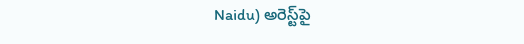Naidu) అరెస్ట్‌పై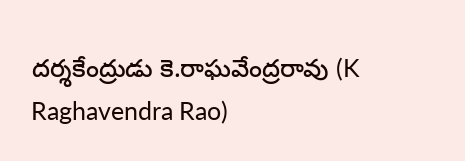దర్శకేంద్రుడు కె.రాఘవేంద్రరావు (K Raghavendra Rao)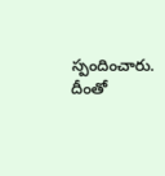స్పందించారు. దీంతో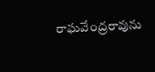రాఘవేంద్రరావును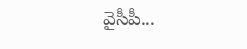వైసీపీ...